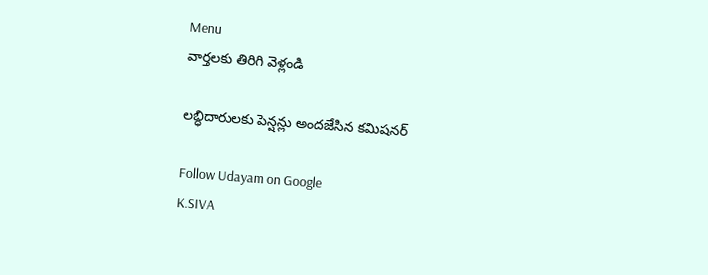Menu
వార్తలకు తిరిగి వెళ్లండి

లబ్ధిదారులకు పెన్షన్లు అందజేసిన కమిషనర్

Follow Udayam on Google
K.SIVA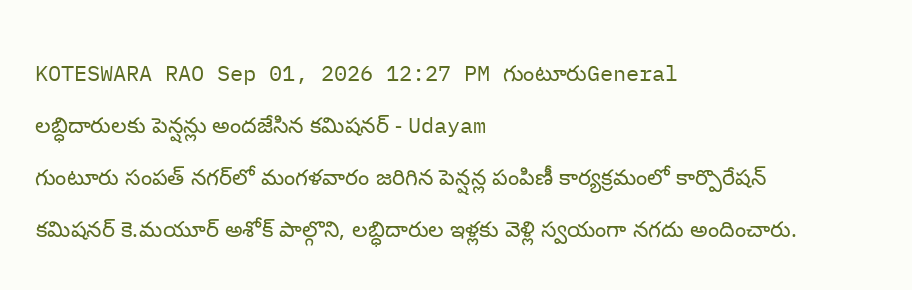KOTESWARA RAO Sep 01, 2026 12:27 PM గుంటూరుGeneral
లబ్ధిదారులకు పెన్షన్లు అందజేసిన కమిషనర్ - Udayam
గుంటూరు సంపత్ నగర్‌లో మంగళవారం జరిగిన పెన్షన్ల పంపిణీ కార్యక్రమంలో కార్పొరేషన్ కమిషనర్ కె.మయూర్ అశోక్ పాల్గొని, లబ్ధిదారుల ఇళ్లకు వెళ్లి స్వయంగా నగదు అందించారు.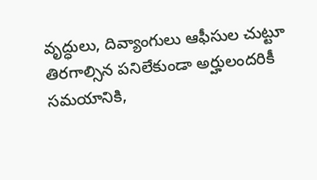వృద్ధులు, దివ్యాంగులు ఆఫీసుల చుట్టూ తిరగాల్సిన పనిలేకుండా అర్హులందరికీ సమయానికి,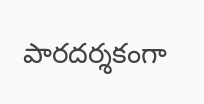పారదర్శకంగా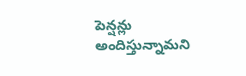పెన్షన్లు అందిస్తున్నామని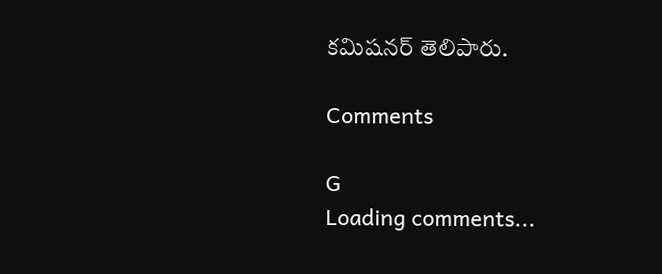కమిషనర్ తెలిపారు.

Comments

G
Loading comments...